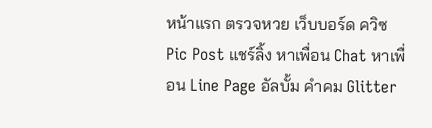หน้าแรก ตรวจหวย เว็บบอร์ด ควิซ Pic Post แชร์ลิ้ง หาเพื่อน Chat หาเพื่อน Line Page อัลบั้ม คำคม Glitter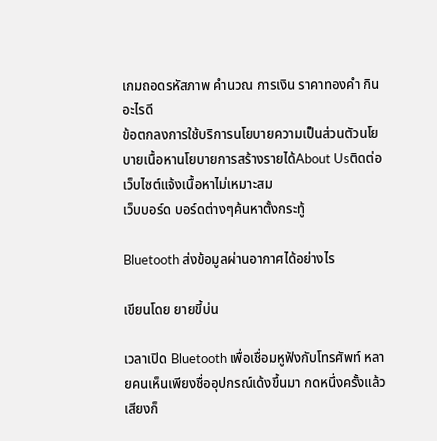เกมถอดรหัสภาพ คำนวณ การเงิน ราคาทองคำ กินอะไรดี
ข้อตกลงการใช้บริการนโยบายความเป็นส่วนตัวนโยบายเนื้อหานโยบายการสร้างรายได้About Usติดต่อเว็บไซต์แจ้งเนื้อหาไม่เหมาะสม
เว็บบอร์ด บอร์ดต่างๆค้นหาตั้งกระทู้

Bluetooth ส่งข้อมูลผ่านอากาศได้อย่างไร

เขียนโดย ยายขี้บ่น

เวลาเปิด Bluetooth เพื่อเชื่อมหูฟังกับโทรศัพท์ หลายคนเห็นเพียงชื่ออุปกรณ์เด้งขึ้นมา กดหนึ่งครั้งแล้วเสียงก็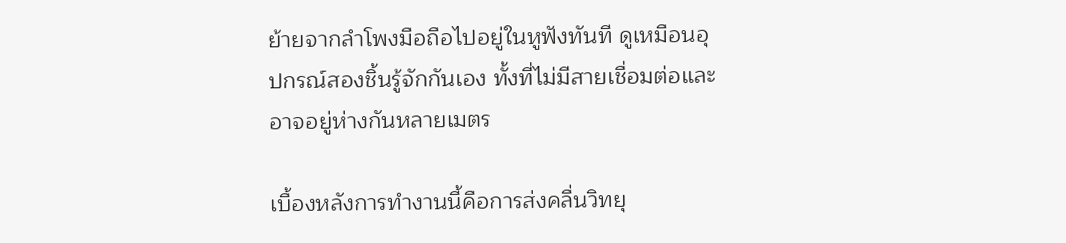ย้ายจากลำโพงมือถือไปอยู่ในหูฟังทันที ดูเหมือนอุปกรณ์สองชิ้นรู้จักกันเอง ทั้งที่ไม่มีสายเชื่อมต่อและอาจอยู่ห่างกันหลายเมตร

เบื้องหลังการทำงานนี้คือการส่งคลื่นวิทยุ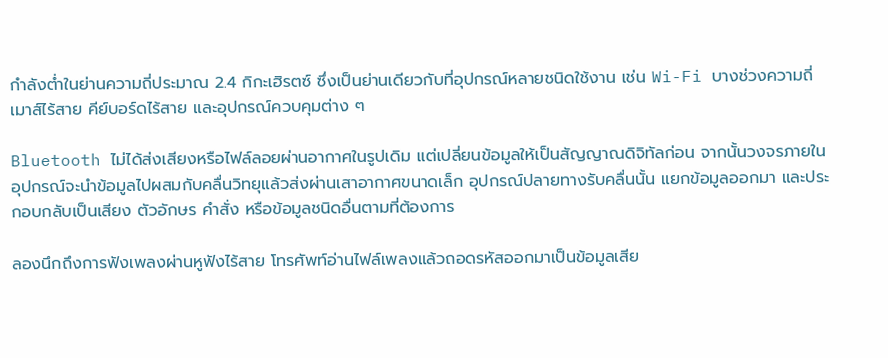กำลังต่ำในย่านความถี่ประมาณ 2.4 กิกะเฮิรตซ์ ซึ่งเป็นย่านเดียวกับที่อุปกรณ์หลายชนิดใช้งาน เช่น Wi-Fi บางช่วงความถี่ เมาส์ไร้สาย คีย์บอร์ดไร้สาย และอุปกรณ์ควบคุมต่าง ๆ

Bluetooth ไม่ได้ส่งเสียงหรือไฟล์ลอยผ่านอากาศในรูปเดิม แต่เปลี่ยนข้อมูลให้เป็นสัญญาณดิจิทัลก่อน จากนั้นวงจรภายในอุปกรณ์จะนำข้อมูลไปผสมกับคลื่นวิทยุแล้วส่งผ่านเสาอากาศขนาดเล็ก อุปกรณ์ปลายทางรับคลื่นนั้น แยกข้อมูลออกมา และประกอบกลับเป็นเสียง ตัวอักษร คำสั่ง หรือข้อมูลชนิดอื่นตามที่ต้องการ

ลองนึกถึงการฟังเพลงผ่านหูฟังไร้สาย โทรศัพท์อ่านไฟล์เพลงแล้วถอดรหัสออกมาเป็นข้อมูลเสีย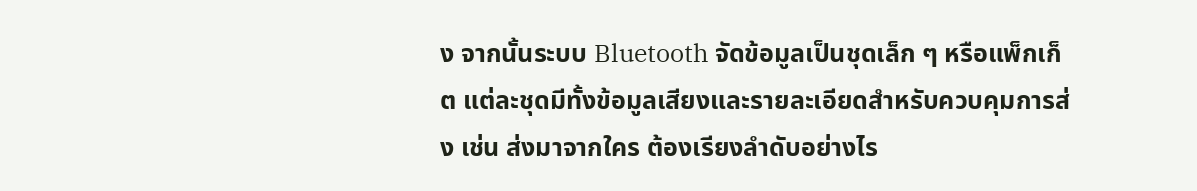ง จากนั้นระบบ Bluetooth จัดข้อมูลเป็นชุดเล็ก ๆ หรือแพ็กเก็ต แต่ละชุดมีทั้งข้อมูลเสียงและรายละเอียดสำหรับควบคุมการส่ง เช่น ส่งมาจากใคร ต้องเรียงลำดับอย่างไร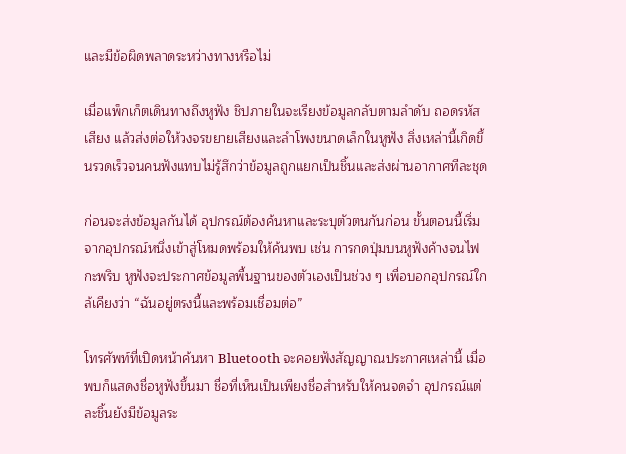และมีข้อผิดพลาดระหว่างทางหรือไม่

เมื่อแพ็กเก็ตเดินทางถึงหูฟัง ชิปภายในจะเรียงข้อมูลกลับตามลำดับ ถอดรหัสเสียง แล้วส่งต่อให้วงจรขยายเสียงและลำโพงขนาดเล็กในหูฟัง สิ่งเหล่านี้เกิดขึ้นรวดเร็วจนคนฟังแทบไม่รู้สึกว่าข้อมูลถูกแยกเป็นชิ้นและส่งผ่านอากาศทีละชุด

ก่อนจะส่งข้อมูลกันได้ อุปกรณ์ต้องค้นหาและระบุตัวตนกันก่อน ขั้นตอนนี้เริ่มจากอุปกรณ์หนึ่งเข้าสู่โหมดพร้อมให้ค้นพบ เช่น การกดปุ่มบนหูฟังค้างจนไฟกะพริบ หูฟังจะประกาศข้อมูลพื้นฐานของตัวเองเป็นช่วง ๆ เพื่อบอกอุปกรณ์ใกล้เคียงว่า “ฉันอยู่ตรงนี้และพร้อมเชื่อมต่อ”

โทรศัพท์ที่เปิดหน้าค้นหา Bluetooth จะคอยฟังสัญญาณประกาศเหล่านี้ เมื่อพบก็แสดงชื่อหูฟังขึ้นมา ชื่อที่เห็นเป็นเพียงชื่อสำหรับให้คนจดจำ อุปกรณ์แต่ละชิ้นยังมีข้อมูลระ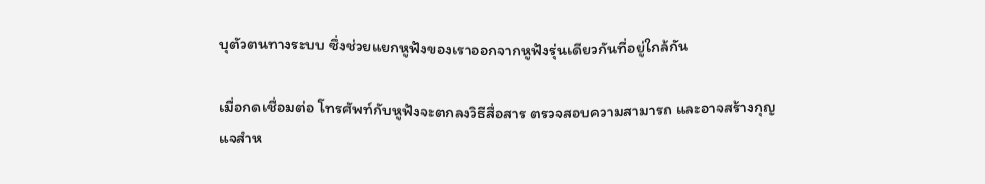บุตัวตนทางระบบ ซึ่งช่วยแยกหูฟังของเราออกจากหูฟังรุ่นเดียวกันที่อยู่ใกล้กัน

เมื่อกดเชื่อมต่อ โทรศัพท์กับหูฟังจะตกลงวิธีสื่อสาร ตรวจสอบความสามารถ และอาจสร้างกุญแจสำห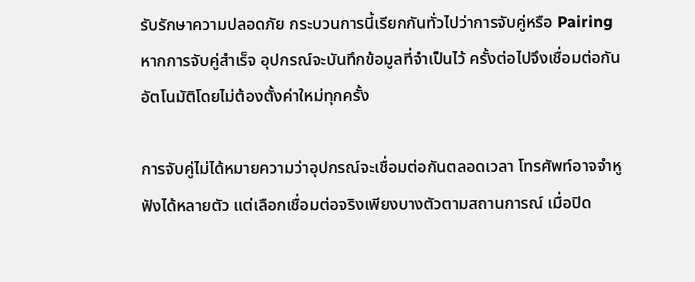รับรักษาความปลอดภัย กระบวนการนี้เรียกกันทั่วไปว่าการจับคู่หรือ Pairing หากการจับคู่สำเร็จ อุปกรณ์จะบันทึกข้อมูลที่จำเป็นไว้ ครั้งต่อไปจึงเชื่อมต่อกันอัตโนมัติโดยไม่ต้องตั้งค่าใหม่ทุกครั้ง

การจับคู่ไม่ได้หมายความว่าอุปกรณ์จะเชื่อมต่อกันตลอดเวลา โทรศัพท์อาจจำหูฟังได้หลายตัว แต่เลือกเชื่อมต่อจริงเพียงบางตัวตามสถานการณ์ เมื่อปิด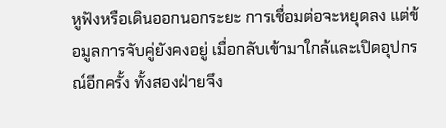หูฟังหรือเดินออกนอกระยะ การเชื่อมต่อจะหยุดลง แต่ข้อมูลการจับคู่ยังคงอยู่ เมื่อกลับเข้ามาใกล้และเปิดอุปกรณ์อีกครั้ง ทั้งสองฝ่ายจึง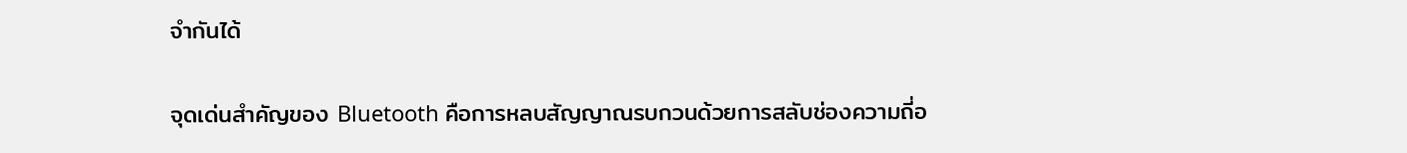จำกันได้

จุดเด่นสำคัญของ Bluetooth คือการหลบสัญญาณรบกวนด้วยการสลับช่องความถี่อ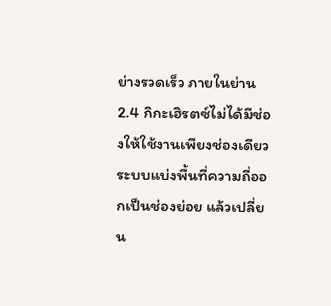ย่างรวดเร็ว ภายในย่าน 2.4 กิกะเฮิรตซ์ไม่ได้มีช่องให้ใช้งานเพียงช่องเดียว ระบบแบ่งพื้นที่ความถี่ออกเป็นช่องย่อย แล้วเปลี่ยน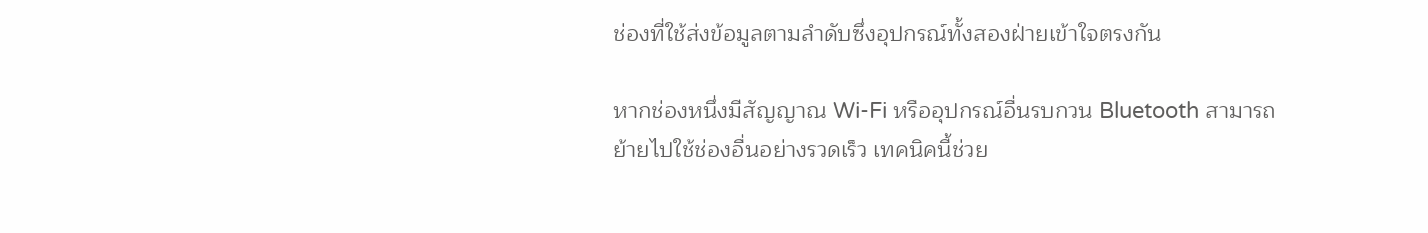ช่องที่ใช้ส่งข้อมูลตามลำดับซึ่งอุปกรณ์ทั้งสองฝ่ายเข้าใจตรงกัน

หากช่องหนึ่งมีสัญญาณ Wi-Fi หรืออุปกรณ์อื่นรบกวน Bluetooth สามารถย้ายไปใช้ช่องอื่นอย่างรวดเร็ว เทคนิคนี้ช่วย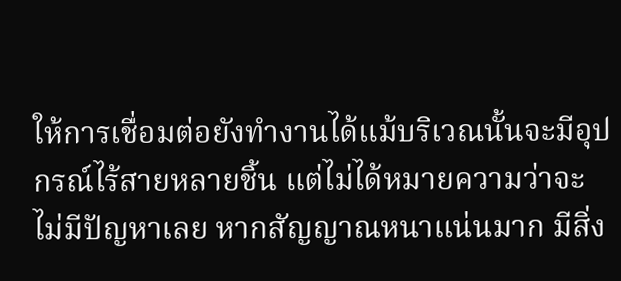ให้การเชื่อมต่อยังทำงานได้แม้บริเวณนั้นจะมีอุปกรณ์ไร้สายหลายชิ้น แต่ไม่ได้หมายความว่าจะไม่มีปัญหาเลย หากสัญญาณหนาแน่นมาก มีสิ่ง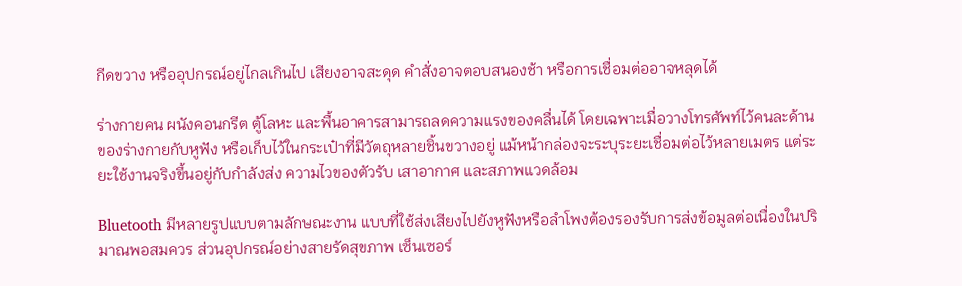กีดขวาง หรืออุปกรณ์อยู่ไกลเกินไป เสียงอาจสะดุด คำสั่งอาจตอบสนองช้า หรือการเชื่อมต่ออาจหลุดได้

ร่างกายคน ผนังคอนกรีต ตู้โลหะ และพื้นอาคารสามารถลดความแรงของคลื่นได้ โดยเฉพาะเมื่อวางโทรศัพท์ไว้คนละด้านของร่างกายกับหูฟัง หรือเก็บไว้ในกระเป๋าที่มีวัตถุหลายชิ้นขวางอยู่ แม้หน้ากล่องจะระบุระยะเชื่อมต่อไว้หลายเมตร แต่ระยะใช้งานจริงขึ้นอยู่กับกำลังส่ง ความไวของตัวรับ เสาอากาศ และสภาพแวดล้อม

Bluetooth มีหลายรูปแบบตามลักษณะงาน แบบที่ใช้ส่งเสียงไปยังหูฟังหรือลำโพงต้องรองรับการส่งข้อมูลต่อเนื่องในปริมาณพอสมควร ส่วนอุปกรณ์อย่างสายรัดสุขภาพ เซ็นเซอร์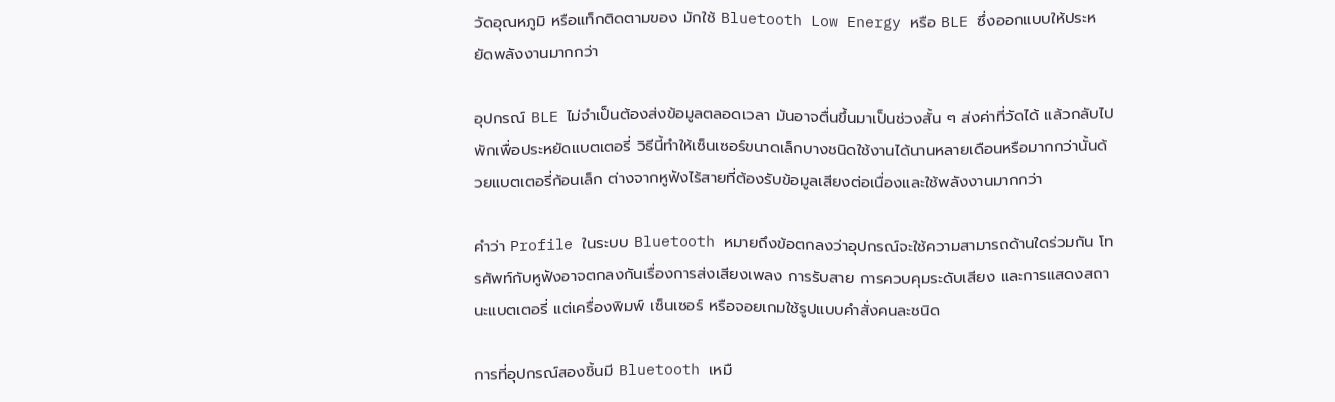วัดอุณหภูมิ หรือแท็กติดตามของ มักใช้ Bluetooth Low Energy หรือ BLE ซึ่งออกแบบให้ประหยัดพลังงานมากกว่า

อุปกรณ์ BLE ไม่จำเป็นต้องส่งข้อมูลตลอดเวลา มันอาจตื่นขึ้นมาเป็นช่วงสั้น ๆ ส่งค่าที่วัดได้ แล้วกลับไปพักเพื่อประหยัดแบตเตอรี่ วิธีนี้ทำให้เซ็นเซอร์ขนาดเล็กบางชนิดใช้งานได้นานหลายเดือนหรือมากกว่านั้นด้วยแบตเตอรี่ก้อนเล็ก ต่างจากหูฟังไร้สายที่ต้องรับข้อมูลเสียงต่อเนื่องและใช้พลังงานมากกว่า

คำว่า Profile ในระบบ Bluetooth หมายถึงข้อตกลงว่าอุปกรณ์จะใช้ความสามารถด้านใดร่วมกัน โทรศัพท์กับหูฟังอาจตกลงกันเรื่องการส่งเสียงเพลง การรับสาย การควบคุมระดับเสียง และการแสดงสถานะแบตเตอรี่ แต่เครื่องพิมพ์ เซ็นเซอร์ หรือจอยเกมใช้รูปแบบคำสั่งคนละชนิด

การที่อุปกรณ์สองชิ้นมี Bluetooth เหมื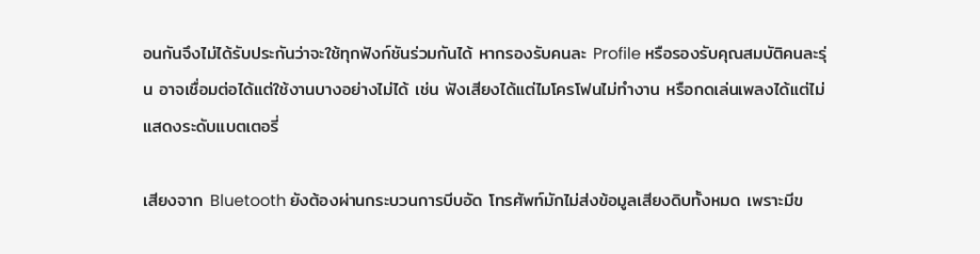อนกันจึงไม่ได้รับประกันว่าจะใช้ทุกฟังก์ชันร่วมกันได้ หากรองรับคนละ Profile หรือรองรับคุณสมบัติคนละรุ่น อาจเชื่อมต่อได้แต่ใช้งานบางอย่างไม่ได้ เช่น ฟังเสียงได้แต่ไมโครโฟนไม่ทำงาน หรือกดเล่นเพลงได้แต่ไม่แสดงระดับแบตเตอรี่

เสียงจาก Bluetooth ยังต้องผ่านกระบวนการบีบอัด โทรศัพท์มักไม่ส่งข้อมูลเสียงดิบทั้งหมด เพราะมีข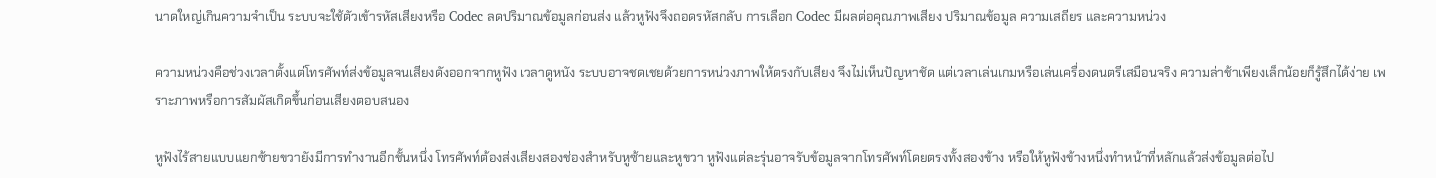นาดใหญ่เกินความจำเป็น ระบบจะใช้ตัวเข้ารหัสเสียงหรือ Codec ลดปริมาณข้อมูลก่อนส่ง แล้วหูฟังจึงถอดรหัสกลับ การเลือก Codec มีผลต่อคุณภาพเสียง ปริมาณข้อมูล ความเสถียร และความหน่วง

ความหน่วงคือช่วงเวลาตั้งแต่โทรศัพท์ส่งข้อมูลจนเสียงดังออกจากหูฟัง เวลาดูหนัง ระบบอาจชดเชยด้วยการหน่วงภาพให้ตรงกับเสียง จึงไม่เห็นปัญหาชัด แต่เวลาเล่นเกมหรือเล่นเครื่องดนตรีเสมือนจริง ความล่าช้าเพียงเล็กน้อยก็รู้สึกได้ง่าย เพราะภาพหรือการสัมผัสเกิดขึ้นก่อนเสียงตอบสนอง

หูฟังไร้สายแบบแยกซ้ายขวายังมีการทำงานอีกชั้นหนึ่ง โทรศัพท์ต้องส่งเสียงสองช่องสำหรับหูซ้ายและหูขวา หูฟังแต่ละรุ่นอาจรับข้อมูลจากโทรศัพท์โดยตรงทั้งสองข้าง หรือให้หูฟังข้างหนึ่งทำหน้าที่หลักแล้วส่งข้อมูลต่อไป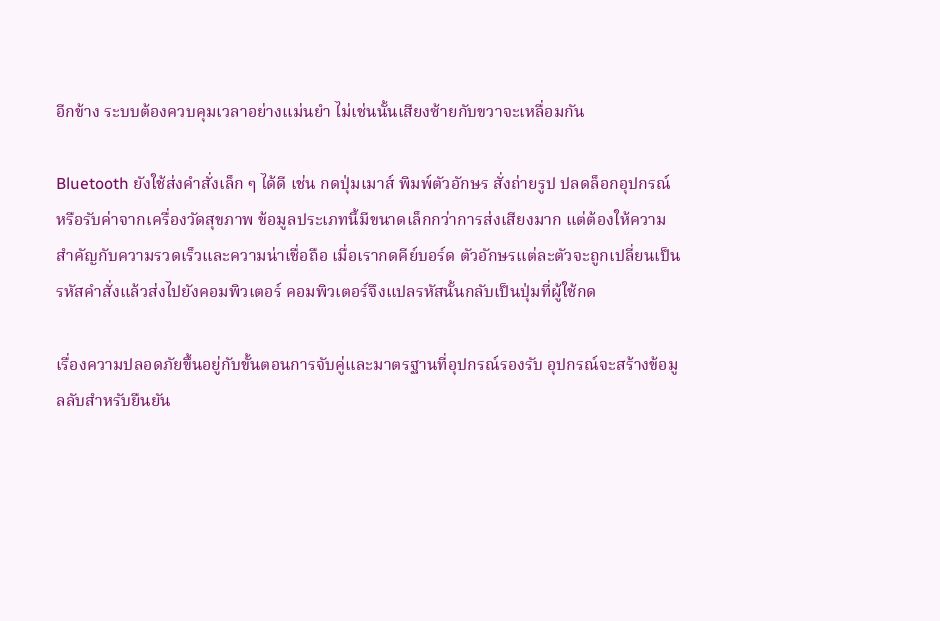อีกข้าง ระบบต้องควบคุมเวลาอย่างแม่นยำ ไม่เช่นนั้นเสียงซ้ายกับขวาจะเหลื่อมกัน

Bluetooth ยังใช้ส่งคำสั่งเล็ก ๆ ได้ดี เช่น กดปุ่มเมาส์ พิมพ์ตัวอักษร สั่งถ่ายรูป ปลดล็อกอุปกรณ์ หรือรับค่าจากเครื่องวัดสุขภาพ ข้อมูลประเภทนี้มีขนาดเล็กกว่าการส่งเสียงมาก แต่ต้องให้ความสำคัญกับความรวดเร็วและความน่าเชื่อถือ เมื่อเรากดคีย์บอร์ด ตัวอักษรแต่ละตัวจะถูกเปลี่ยนเป็นรหัสคำสั่งแล้วส่งไปยังคอมพิวเตอร์ คอมพิวเตอร์จึงแปลรหัสนั้นกลับเป็นปุ่มที่ผู้ใช้กด

เรื่องความปลอดภัยขึ้นอยู่กับขั้นตอนการจับคู่และมาตรฐานที่อุปกรณ์รองรับ อุปกรณ์จะสร้างข้อมูลลับสำหรับยืนยัน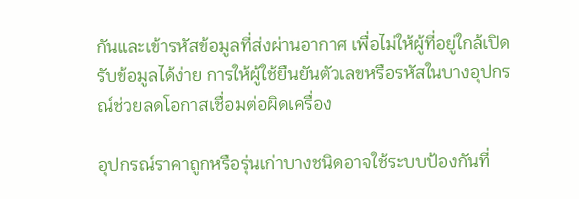กันและเข้ารหัสข้อมูลที่ส่งผ่านอากาศ เพื่อไม่ให้ผู้ที่อยู่ใกล้เปิดรับข้อมูลได้ง่าย การให้ผู้ใช้ยืนยันตัวเลขหรือรหัสในบางอุปกรณ์ช่วยลดโอกาสเชื่อมต่อผิดเครื่อง

อุปกรณ์ราคาถูกหรือรุ่นเก่าบางชนิดอาจใช้ระบบป้องกันที่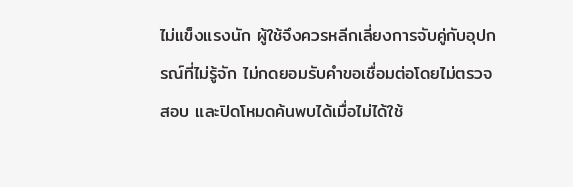ไม่แข็งแรงนัก ผู้ใช้จึงควรหลีกเลี่ยงการจับคู่กับอุปกรณ์ที่ไม่รู้จัก ไม่กดยอมรับคำขอเชื่อมต่อโดยไม่ตรวจสอบ และปิดโหมดค้นพบได้เมื่อไม่ได้ใช้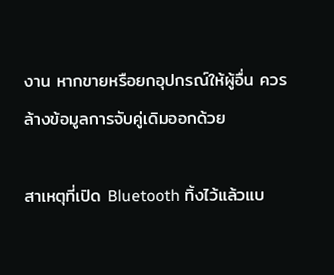งาน หากขายหรือยกอุปกรณ์ให้ผู้อื่น ควรล้างข้อมูลการจับคู่เดิมออกด้วย

สาเหตุที่เปิด Bluetooth ทิ้งไว้แล้วแบ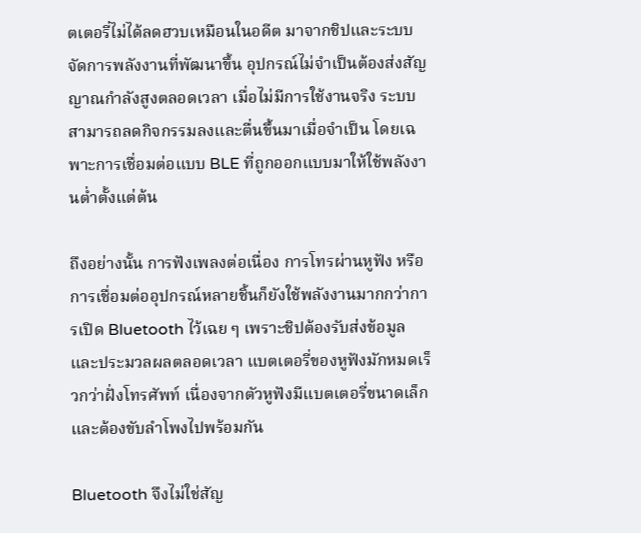ตเตอรี่ไม่ได้ลดฮวบเหมือนในอดีต มาจากชิปและระบบจัดการพลังงานที่พัฒนาขึ้น อุปกรณ์ไม่จำเป็นต้องส่งสัญญาณกำลังสูงตลอดเวลา เมื่อไม่มีการใช้งานจริง ระบบสามารถลดกิจกรรมลงและตื่นขึ้นมาเมื่อจำเป็น โดยเฉพาะการเชื่อมต่อแบบ BLE ที่ถูกออกแบบมาให้ใช้พลังงานต่ำตั้งแต่ต้น

ถึงอย่างนั้น การฟังเพลงต่อเนื่อง การโทรผ่านหูฟัง หรือการเชื่อมต่ออุปกรณ์หลายชิ้นก็ยังใช้พลังงานมากกว่าการเปิด Bluetooth ไว้เฉย ๆ เพราะชิปต้องรับส่งข้อมูลและประมวลผลตลอดเวลา แบตเตอรี่ของหูฟังมักหมดเร็วกว่าฝั่งโทรศัพท์ เนื่องจากตัวหูฟังมีแบตเตอรี่ขนาดเล็กและต้องขับลำโพงไปพร้อมกัน

Bluetooth จึงไม่ใช่สัญ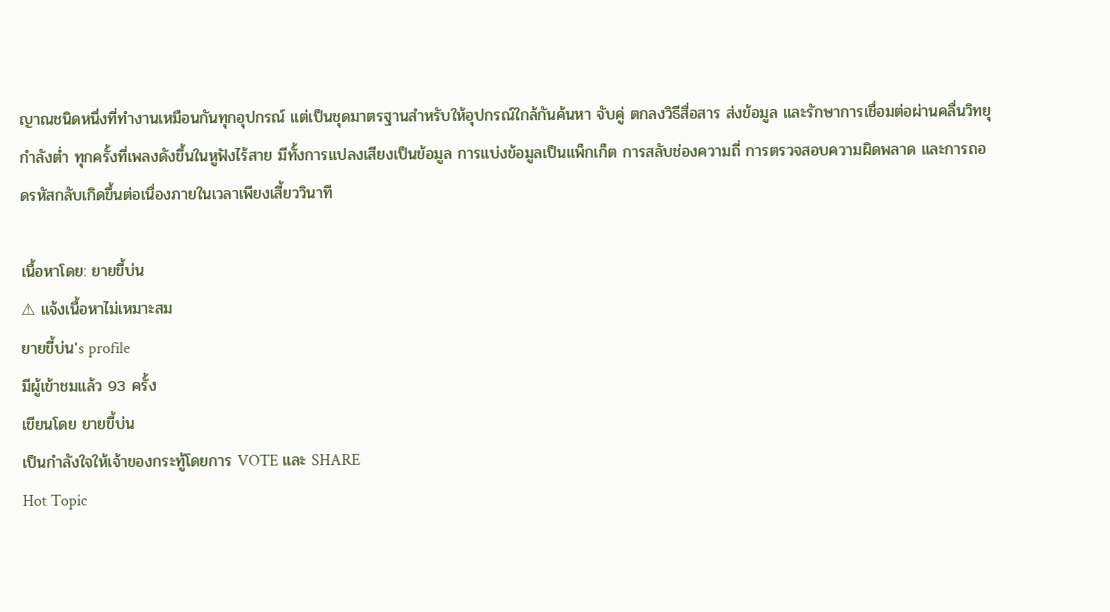ญาณชนิดหนึ่งที่ทำงานเหมือนกันทุกอุปกรณ์ แต่เป็นชุดมาตรฐานสำหรับให้อุปกรณ์ใกล้กันค้นหา จับคู่ ตกลงวิธีสื่อสาร ส่งข้อมูล และรักษาการเชื่อมต่อผ่านคลื่นวิทยุกำลังต่ำ ทุกครั้งที่เพลงดังขึ้นในหูฟังไร้สาย มีทั้งการแปลงเสียงเป็นข้อมูล การแบ่งข้อมูลเป็นแพ็กเก็ต การสลับช่องความถี่ การตรวจสอบความผิดพลาด และการถอดรหัสกลับเกิดขึ้นต่อเนื่องภายในเวลาเพียงเสี้ยววินาที

เนื้อหาโดย: ยายขี้บ่น
⚠ แจ้งเนื้อหาไม่เหมาะสม
ยายขี้บ่น's profile
มีผู้เข้าชมแล้ว 93 ครั้ง
เขียนโดย ยายขี้บ่น
เป็นกำลังใจให้เจ้าของกระทู้โดยการ VOTE และ SHARE
Hot Topic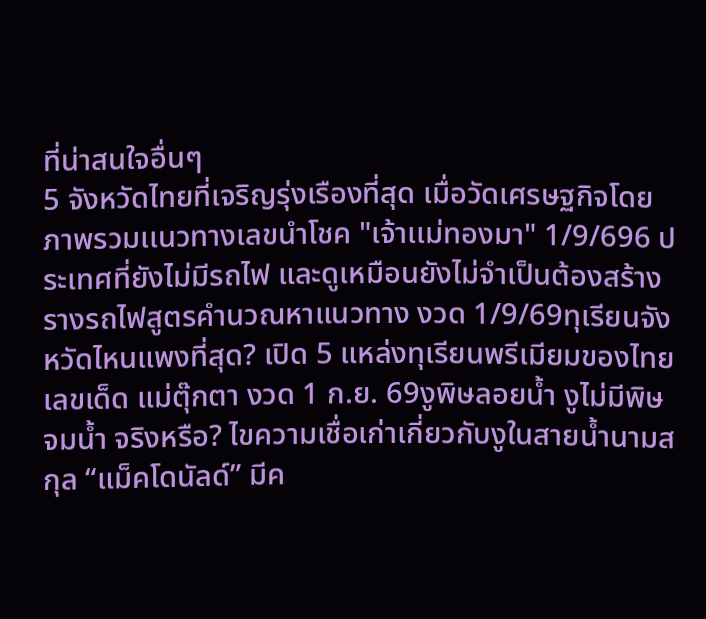ที่น่าสนใจอื่นๆ
5 จังหวัดไทยที่เจริญรุ่งเรืองที่สุด เมื่อวัดเศรษฐกิจโดยภาพรวมเเนวทางเลขนำโชค "เจ้าเเม่ทองมา" 1/9/696 ประเทศที่ยังไม่มีรถไฟ และดูเหมือนยังไม่จำเป็นต้องสร้างรางรถไฟสูตรคำนวณหาแนวทาง งวด 1/9/69ทุเรียนจังหวัดไหนแพงที่สุด? เปิด 5 แหล่งทุเรียนพรีเมียมของไทยเลขเด็ด แม่ตุ๊กตา งวด 1 ก.ย. 69งูพิษลอยน้ำ งูไม่มีพิษจมน้ำ จริงหรือ? ไขความเชื่อเก่าเกี่ยวกับงูในสายน้ำนามสกุล “แม็คโดนัลด์” มีค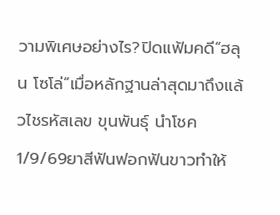วามพิเศษอย่างไร?ปิดแฟ้มคดี“ฮลุน โซโล่”เมื่อหลักฐานล่าสุดมาถึงแล้วไชรหัสเลข ขุนพันธุ์ นำโชค 1/9/69ยาสีฟันฟอกฟันขาวทำให้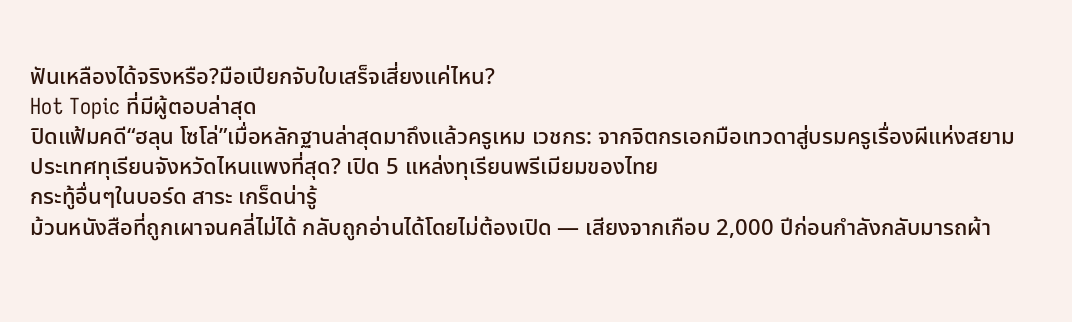ฟันเหลืองได้จริงหรือ?มือเปียกจับใบเสร็จเสี่ยงแค่ไหน?
Hot Topic ที่มีผู้ตอบล่าสุด
ปิดแฟ้มคดี“ฮลุน โซโล่”เมื่อหลักฐานล่าสุดมาถึงแล้วครูเหม เวชกร: จากจิตกรเอกมือเทวดาสู่บรมครูเรื่องผีแห่งสยามประเทศทุเรียนจังหวัดไหนแพงที่สุด? เปิด 5 แหล่งทุเรียนพรีเมียมของไทย
กระทู้อื่นๆในบอร์ด สาระ เกร็ดน่ารู้
ม้วนหนังสือที่ถูกเผาจนคลี่ไม่ได้ กลับถูกอ่านได้โดยไม่ต้องเปิด — เสียงจากเกือบ 2,000 ปีก่อนกำลังกลับมารถผ้า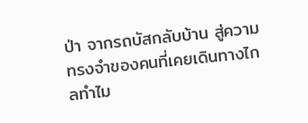ป่า จากรถบัสกลับบ้าน สู่ความทรงจำของคนที่เคยเดินทางไกลทำไม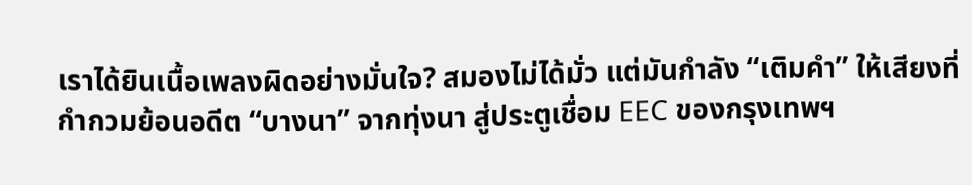เราได้ยินเนื้อเพลงผิดอย่างมั่นใจ? สมองไม่ได้มั่ว แต่มันกำลัง “เติมคำ” ให้เสียงที่กำกวมย้อนอดีต “บางนา” จากทุ่งนา สู่ประตูเชื่อม EEC ของกรุงเทพฯ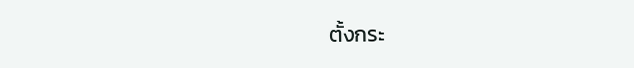ตั้งกระ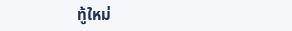ทู้ใหม่